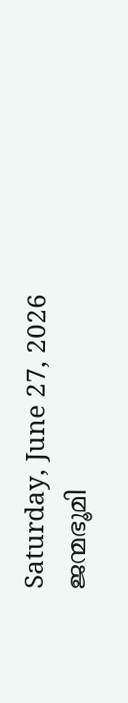Saturday, June 27, 2026
ജന്മഭൂമി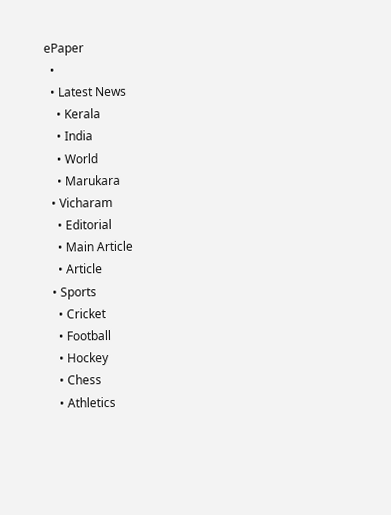ePaper
  •
  • Latest News
    • Kerala
    • India
    • World
    • Marukara
  • Vicharam
    • Editorial
    • Main Article
    • Article
  • Sports
    • Cricket
    • Football
    • Hockey
    • Chess
    • Athletics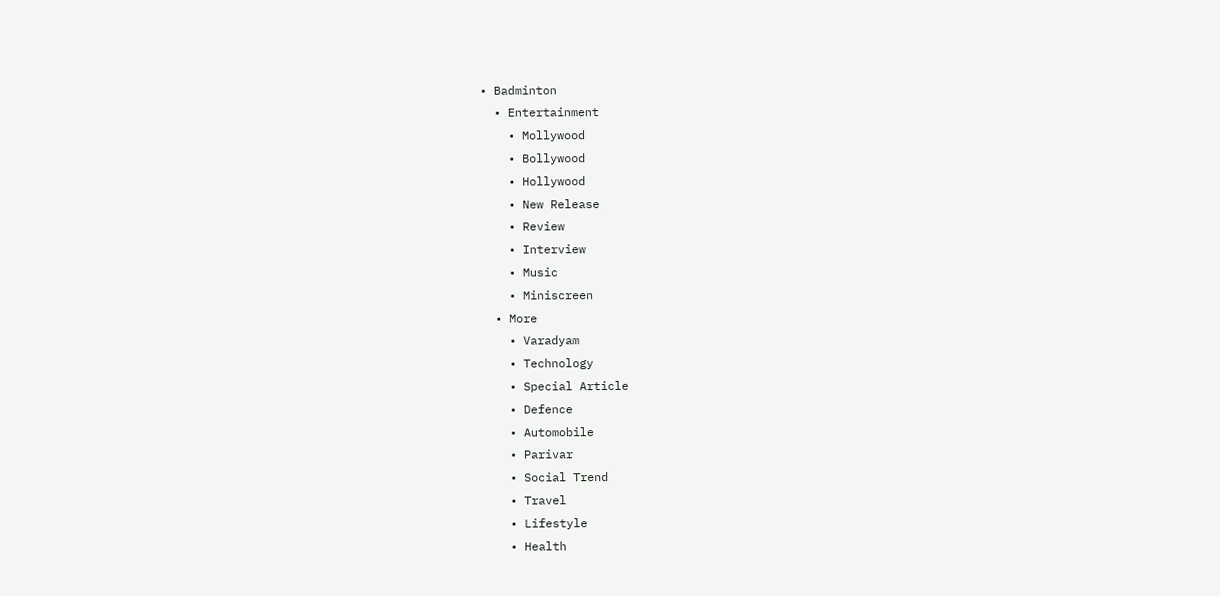• Badminton
  • Entertainment
    • Mollywood
    • Bollywood
    • Hollywood
    • New Release
    • Review
    • Interview
    • Music
    • Miniscreen
  • More
    • Varadyam
    • Technology
    • Special Article
    • Defence
    • Automobile
    • Parivar
    • Social Trend
    • Travel
    • Lifestyle
    • Health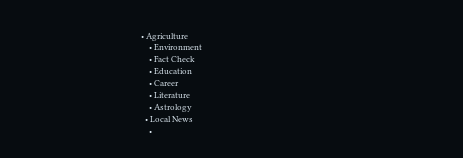• Agriculture
    • Environment
    • Fact Check
    • Education
    • Career
    • Literature
    • Astrology
  • Local News
    •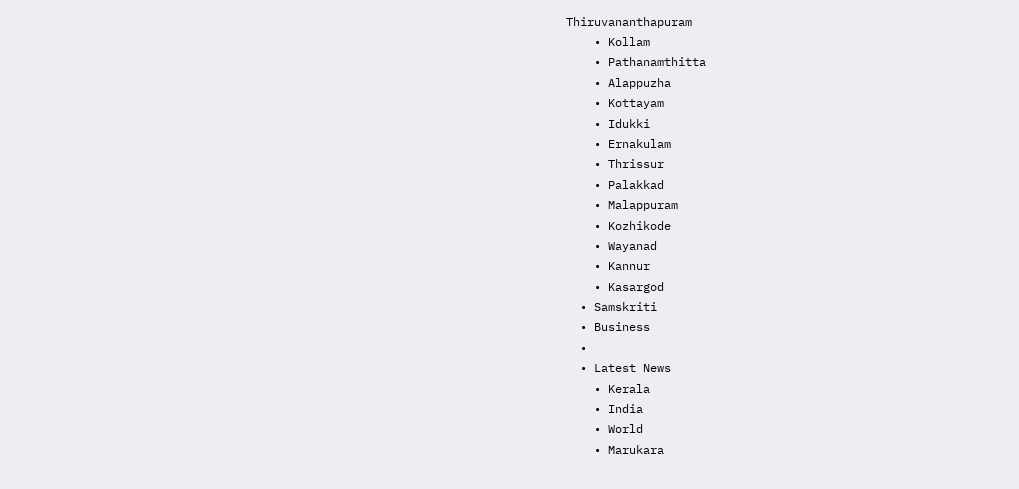Thiruvananthapuram
    • Kollam
    • Pathanamthitta
    • Alappuzha
    • Kottayam
    • Idukki
    • Ernakulam
    • Thrissur
    • Palakkad
    • Malappuram
    • Kozhikode
    • Wayanad
    • Kannur
    • Kasargod
  • Samskriti
  • Business
  •
  • Latest News
    • Kerala
    • India
    • World
    • Marukara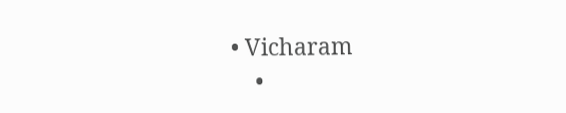• Vicharam
    •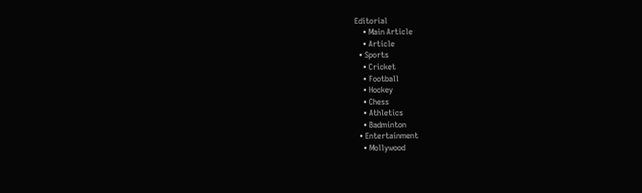Editorial
    • Main Article
    • Article
  • Sports
    • Cricket
    • Football
    • Hockey
    • Chess
    • Athletics
    • Badminton
  • Entertainment
    • Mollywood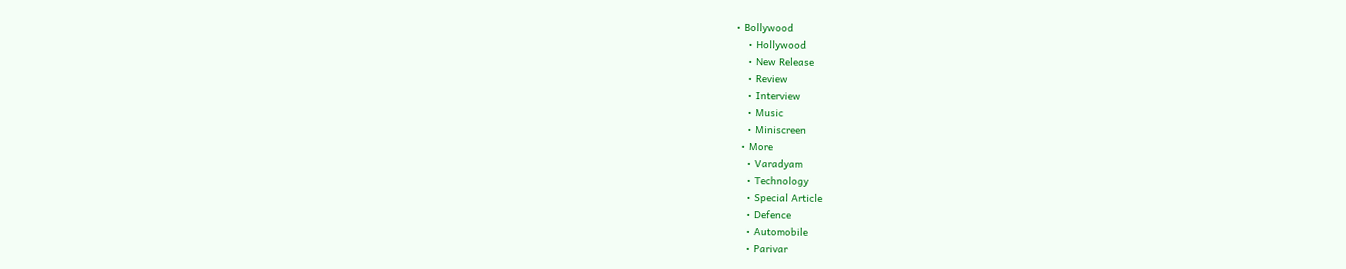• Bollywood
    • Hollywood
    • New Release
    • Review
    • Interview
    • Music
    • Miniscreen
  • More
    • Varadyam
    • Technology
    • Special Article
    • Defence
    • Automobile
    • Parivar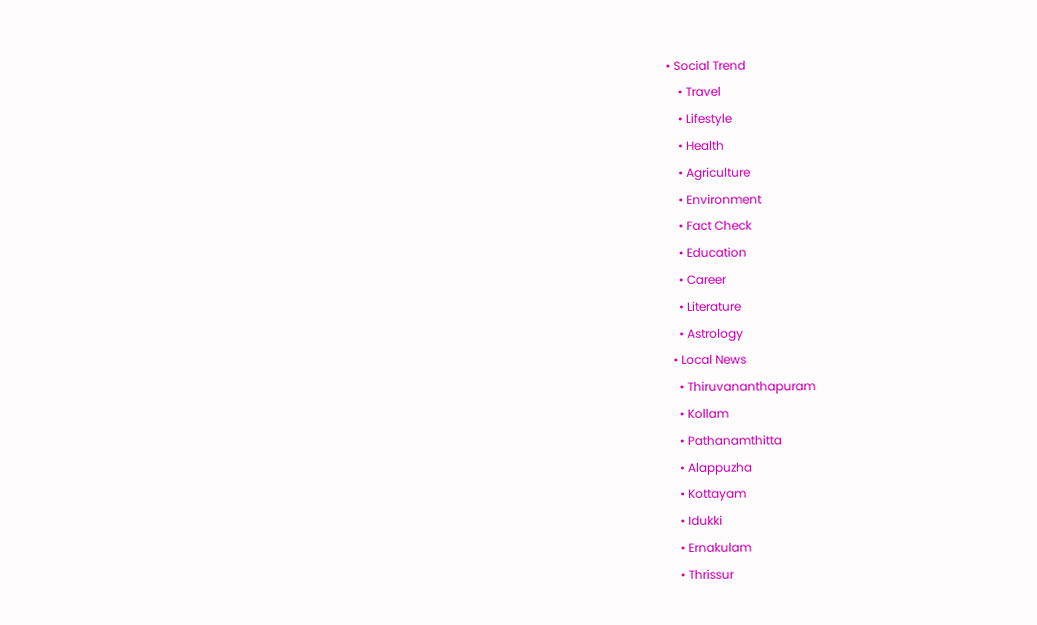• Social Trend
    • Travel
    • Lifestyle
    • Health
    • Agriculture
    • Environment
    • Fact Check
    • Education
    • Career
    • Literature
    • Astrology
  • Local News
    • Thiruvananthapuram
    • Kollam
    • Pathanamthitta
    • Alappuzha
    • Kottayam
    • Idukki
    • Ernakulam
    • Thrissur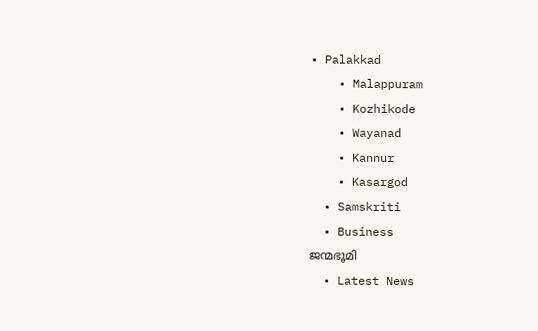• Palakkad
    • Malappuram
    • Kozhikode
    • Wayanad
    • Kannur
    • Kasargod
  • Samskriti
  • Business
ജന്മഭൂമി
  • Latest News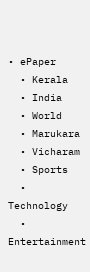• ePaper
  • Kerala
  • India
  • World
  • Marukara
  • Vicharam
  • Sports
  • Technology
  • Entertainment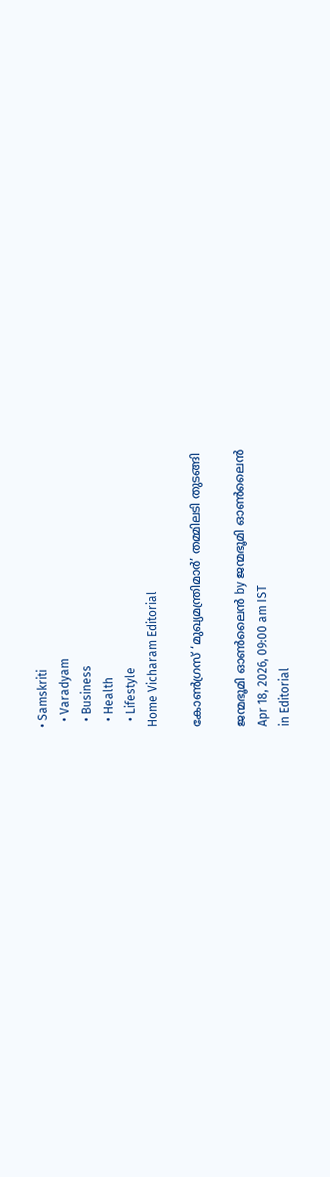• Samskriti
  • Varadyam
  • Business
  • Health
  • Lifestyle
Home Vicharam Editorial

കോണ്‍ഗ്രസ് ‘മുഖ്യമന്ത്രിമാര്‍’ തമ്മിലടി തുടങ്ങി

ജന്മഭൂമി ഓണ്‍ലൈന്‍ by ജന്മഭൂമി ഓണ്‍ലൈന്‍
Apr 18, 2026, 09:00 am IST
in Editorial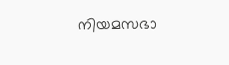നിയമസഭാ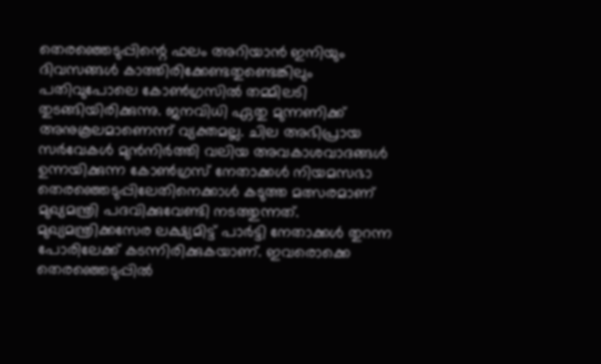തെരഞ്ഞെടുപ്പിന്റെ ഫലം അറിയാന്‍ ഇനിയും ദിവസങ്ങള്‍ കാത്തിരിക്കേണ്ടതുണ്ടെങ്കിലും പതിവുപോലെ കോണ്‍ഗ്രസില്‍ തമ്മിലടി തുടങ്ങിയിരിക്കുന്നു. ജനവിധി ഏതു മുന്നണിക്ക് അനുകൂലമാണെന്ന് വ്യക്തമല്ല. ചില അഭിപ്രായ സര്‍വേകള്‍ മുന്‍നിര്‍ത്തി വലിയ അവകാശവാദങ്ങള്‍ ഉന്നയിക്കുന്ന കോണ്‍ഗ്രസ് നേതാക്കള്‍ നിയമസഭാ തെരഞ്ഞെടുപ്പിലേതിനെക്കാള്‍ കടുത്ത മത്സരമാണ് മുഖ്യമന്ത്രി പദവിക്കുവേണ്ടി നടത്തുന്നത്. മുഖ്യമന്ത്രിക്കസേര ലക്ഷ്യമിട്ട് പാര്‍ട്ടി നേതാക്കള്‍ തുറന്ന പോരിലേക്ക് കടന്നിരിക്കുകയാണ്. ഇവരൊക്കെ തെരഞ്ഞെടുപ്പില്‍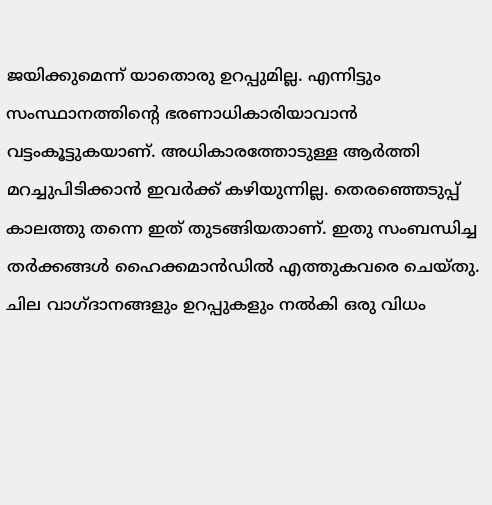ജയിക്കുമെന്ന് യാതൊരു ഉറപ്പുമില്ല. എന്നിട്ടും സംസ്ഥാനത്തിന്റെ ഭരണാധികാരിയാവാന്‍ വട്ടംകൂട്ടുകയാണ്. അധികാരത്തോടുള്ള ആര്‍ത്തി മറച്ചുപിടിക്കാന്‍ ഇവര്‍ക്ക് കഴിയുന്നില്ല. തെരഞ്ഞെടുപ്പ് കാലത്തു തന്നെ ഇത് തുടങ്ങിയതാണ്. ഇതു സംബന്ധിച്ച തര്‍ക്കങ്ങള്‍ ഹൈക്കമാന്‍ഡില്‍ എത്തുകവരെ ചെയ്തു. ചില വാഗ്ദാനങ്ങളും ഉറപ്പുകളും നല്‍കി ഒരു വിധം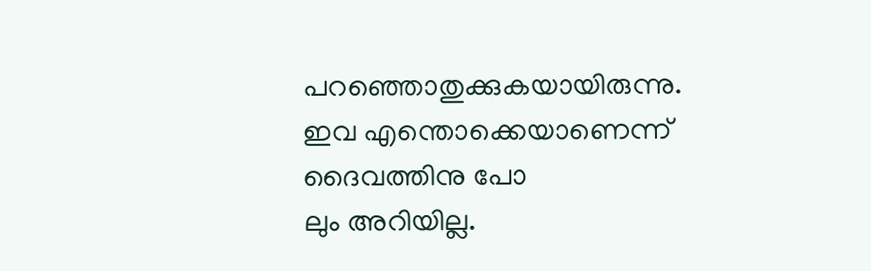പറഞ്ഞൊതുക്കുകയായിരുന്നു. ഇവ എന്തൊക്കെയാണെന്ന് ദൈവത്തിനു പോ
ലും അറിയില്ല.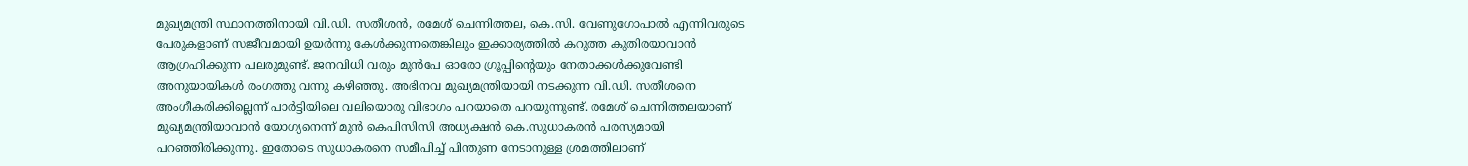മുഖ്യമന്ത്രി സ്ഥാനത്തിനായി വി.ഡി. സതീശന്‍, രമേശ് ചെന്നിത്തല, കെ.സി. വേണുഗോപാല്‍ എന്നിവരുടെ പേരുകളാണ് സജീവമായി ഉയര്‍ന്നു കേള്‍ക്കുന്നതെങ്കിലും ഇക്കാര്യത്തില്‍ കറുത്ത കുതിരയാവാന്‍ ആഗ്രഹിക്കുന്ന പലരുമുണ്ട്. ജനവിധി വരും മുന്‍പേ ഓരോ ഗ്രൂപ്പിന്റെയും നേതാക്കള്‍ക്കുവേണ്ടി അനുയായികള്‍ രംഗത്തു വന്നു കഴിഞ്ഞു. അഭിനവ മുഖ്യമന്ത്രിയായി നടക്കുന്ന വി.ഡി. സതീശനെ അംഗീകരിക്കില്ലെന്ന് പാര്‍ട്ടിയിലെ വലിയൊരു വിഭാഗം പറയാതെ പറയുന്നുണ്ട്. രമേശ് ചെന്നിത്തലയാണ് മുഖ്യമന്ത്രിയാവാന്‍ യോഗ്യനെന്ന് മുന്‍ കെപിസിസി അധ്യക്ഷന്‍ കെ.സുധാകരന്‍ പരസ്യമായി പറഞ്ഞിരിക്കുന്നു. ഇതോടെ സുധാകരനെ സമീപിച്ച് പിന്തുണ നേടാനുള്ള ശ്രമത്തിലാണ്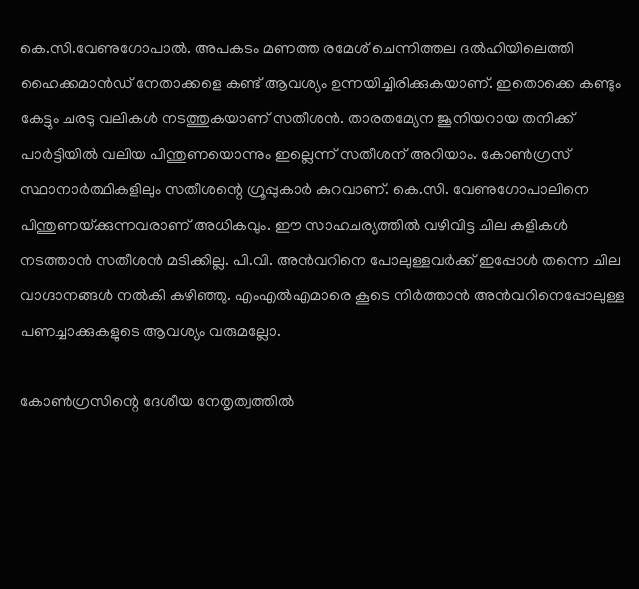കെ.സി.വേണുഗോപാല്‍. അപകടം മണത്ത രമേശ് ചെന്നിത്തല ദല്‍ഹിയിലെത്തി ഹൈക്കമാന്‍ഡ് നേതാക്കളെ കണ്ട് ആവശ്യം ഉന്നയിച്ചിരിക്കുകയാണ്. ഇതൊക്കെ കണ്ടും കേട്ടും ചരടു വലികള്‍ നടത്തുകയാണ് സതീശന്‍. താരതമ്യേന ജൂനിയറായ തനിക്ക് പാര്‍ട്ടിയില്‍ വലിയ പിന്തുണയൊന്നും ഇല്ലെന്ന് സതീശന് അറിയാം. കോണ്‍ഗ്രസ് സ്ഥാനാര്‍ത്ഥികളിലും സതീശന്റെ ഗ്രൂപ്പുകാര്‍ കുറവാണ്. കെ.സി. വേണുഗോപാലിനെ പിന്തുണയ്‌ക്കുന്നവരാണ് അധികവും. ഈ സാഹചര്യത്തില്‍ വഴിവിട്ട ചില കളികള്‍ നടത്താന്‍ സതീശന്‍ മടിക്കില്ല. പി.വി. അന്‍വറിനെ പോലുള്ളവര്‍ക്ക് ഇപ്പോള്‍ തന്നെ ചില വാഗ്ദാനങ്ങള്‍ നല്‍കി കഴിഞ്ഞു. എംഎല്‍എമാരെ കൂടെ നിര്‍ത്താന്‍ അന്‍വറിനെപ്പോലുള്ള പണച്ചാക്കുകളുടെ ആവശ്യം വരുമല്ലോ.

കോണ്‍ഗ്രസിന്റെ ദേശീയ നേതൃത്വത്തില്‍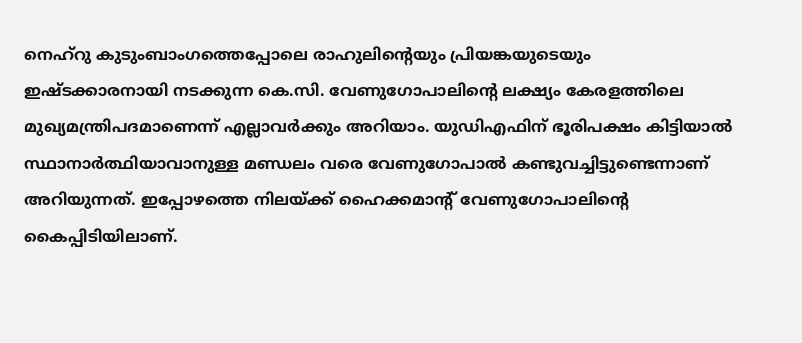നെഹ്‌റു കുടുംബാംഗത്തെപ്പോലെ രാഹുലിന്റെയും പ്രിയങ്കയുടെയും ഇഷ്ടക്കാരനായി നടക്കുന്ന കെ.സി. വേണുഗോപാലിന്റെ ലക്ഷ്യം കേരളത്തിലെ മുഖ്യമന്ത്രിപദമാണെന്ന് എല്ലാവര്‍ക്കും അറിയാം. യുഡിഎഫിന് ഭൂരിപക്ഷം കിട്ടിയാല്‍ സ്ഥാനാര്‍ത്ഥിയാവാനുള്ള മണ്ഡലം വരെ വേണുഗോപാല്‍ കണ്ടുവച്ചിട്ടുണ്ടെന്നാണ് അറിയുന്നത്. ഇപ്പോഴത്തെ നിലയ്‌ക്ക് ഹൈക്കമാന്റ് വേണുഗോപാലിന്റെ കൈപ്പിടിയിലാണ്.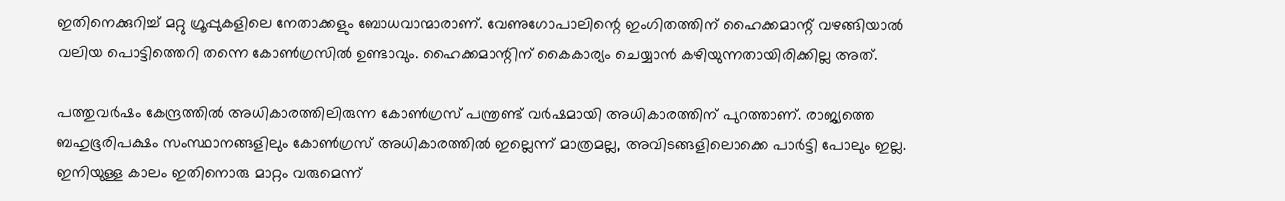ഇതിനെക്കുറിച്ച് മറ്റു ഗ്രൂപ്പുകളിലെ നേതാക്കളും ബോധവാന്മാരാണ്. വേണുഗോപാലിന്റെ ഇംഗിതത്തിന് ഹൈക്കമാന്റ് വഴങ്ങിയാല്‍ വലിയ പൊട്ടിത്തെറി തന്നെ കോണ്‍ഗ്രസില്‍ ഉണ്ടാവും. ഹൈക്കമാന്റിന് കൈകാര്യം ചെയ്യാന്‍ കഴിയുന്നതായിരിക്കില്ല അത്.

പത്തുവര്‍ഷം കേന്ദ്രത്തില്‍ അധികാരത്തിലിരുന്ന കോണ്‍ഗ്രസ് പന്ത്രണ്ട് വര്‍ഷമായി അധികാരത്തിന് പുറത്താണ്. രാജ്യത്തെ ബഹുഭൂരിപക്ഷം സംസ്ഥാനങ്ങളിലും കോണ്‍ഗ്രസ് അധികാരത്തില്‍ ഇല്ലെന്ന് മാത്രമല്ല, അവിടങ്ങളിലൊക്കെ പാര്‍ട്ടി പോലും ഇല്ല. ഇനിയുള്ള കാലം ഇതിനൊരു മാറ്റം വരുമെന്ന്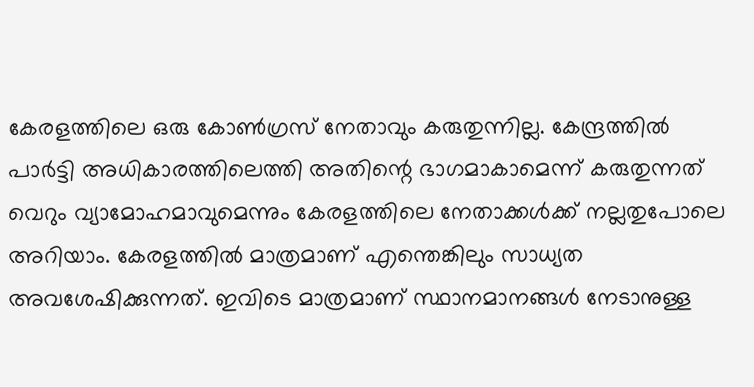കേരളത്തിലെ ഒരു കോണ്‍ഗ്രസ് നേതാവും കരുതുന്നില്ല. കേന്ദ്രത്തില്‍ പാര്‍ട്ടി അധികാരത്തിലെത്തി അതിന്റെ ഭാഗമാകാമെന്ന് കരുതുന്നത് വെറും വ്യാമോഹമാവുമെന്നും കേരളത്തിലെ നേതാക്കള്‍ക്ക് നല്ലതുപോലെ അറിയാം. കേരളത്തില്‍ മാത്രമാണ് എന്തെങ്കിലും സാധ്യത അവശേഷിക്കുന്നത്. ഇവിടെ മാത്രമാണ് സ്ഥാനമാനങ്ങള്‍ നേടാനുള്ള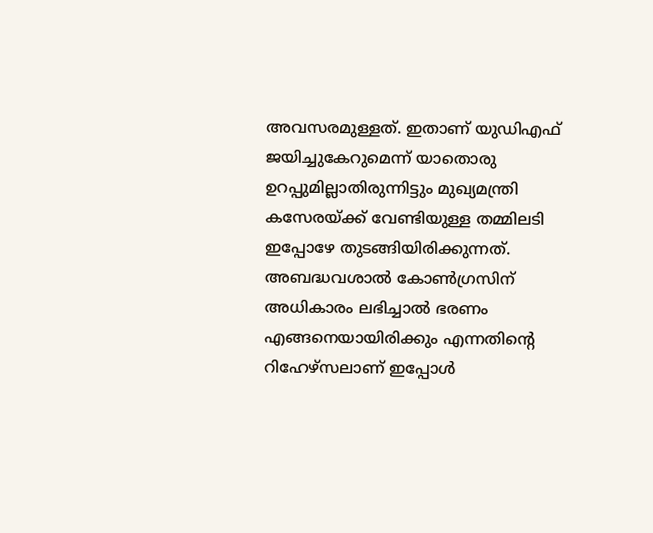അവസരമുള്ളത്. ഇതാണ് യുഡിഎഫ് ജയിച്ചുകേറുമെന്ന് യാതൊരു ഉറപ്പുമില്ലാതിരുന്നിട്ടും മുഖ്യമന്ത്രി കസേരയ്‌ക്ക് വേണ്ടിയുള്ള തമ്മിലടി ഇപ്പോഴേ തുടങ്ങിയിരിക്കുന്നത്. അബദ്ധവശാല്‍ കോണ്‍ഗ്രസിന് അധികാരം ലഭിച്ചാല്‍ ഭരണം എങ്ങനെയായിരിക്കും എന്നതിന്റെ റിഹേഴ്‌സലാണ് ഇപ്പോള്‍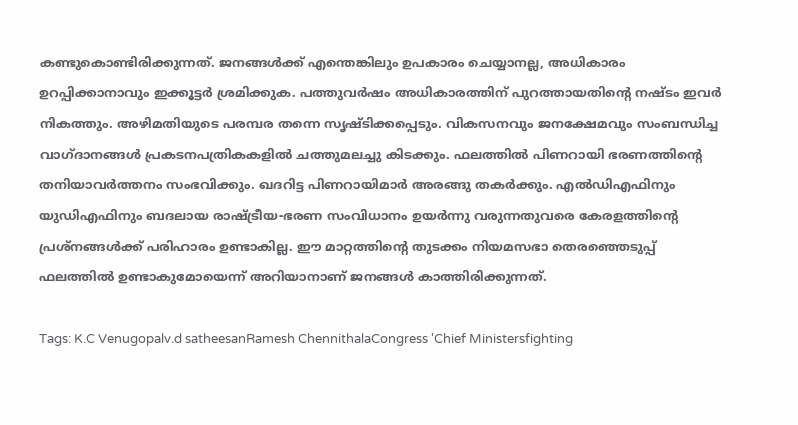കണ്ടുകൊണ്ടിരിക്കുന്നത്. ജനങ്ങള്‍ക്ക് എന്തെങ്കിലും ഉപകാരം ചെയ്യാനല്ല, അധികാരം ഉറപ്പിക്കാനാവും ഇക്കൂട്ടര്‍ ശ്രമിക്കുക. പത്തുവര്‍ഷം അധികാരത്തിന് പുറത്തായതിന്റെ നഷ്ടം ഇവര്‍ നികത്തും. അഴിമതിയുടെ പരമ്പര തന്നെ സൃഷ്ടിക്കപ്പെടും. വികസനവും ജനക്ഷേമവും സംബന്ധിച്ച വാഗ്ദാനങ്ങള്‍ പ്രകടനപത്രികകളില്‍ ചത്തുമലച്ചു കിടക്കും. ഫലത്തില്‍ പിണറായി ഭരണത്തിന്റെ തനിയാവര്‍ത്തനം സംഭവിക്കും. ഖദറിട്ട പിണറായിമാര്‍ അരങ്ങു തകര്‍ക്കും. എല്‍ഡിഎഫിനും യുഡിഎഫിനും ബദലായ രാഷ്‌ട്രീയ-ഭരണ സംവിധാനം ഉയര്‍ന്നു വരുന്നതുവരെ കേരളത്തിന്റെ പ്രശ്‌നങ്ങള്‍ക്ക് പരിഹാരം ഉണ്ടാകില്ല. ഈ മാറ്റത്തിന്റെ തുടക്കം നിയമസഭാ തെരഞ്ഞെടുപ്പ് ഫലത്തില്‍ ഉണ്ടാകുമോയെന്ന് അറിയാനാണ് ജനങ്ങള്‍ കാത്തിരിക്കുന്നത്.

Tags: K.C Venugopalv.d satheesanRamesh ChennithalaCongress 'Chief Ministersfighting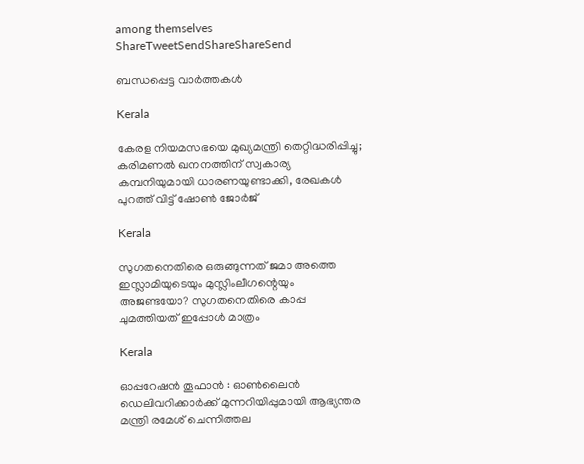among themselves
ShareTweetSendShareShareSend

ബന്ധപ്പെട്ട വാര്‍ത്തകള്‍

Kerala

കേരള നിയമസഭയെ മുഖ്യമന്ത്രി തെറ്റിദ്ധരിപ്പിച്ചു; കരിമണൽ ഖനനത്തിന് സ്വകാര്യ കമ്പനിയുമായി ധാരണയുണ്ടാക്കി, രേഖകൾ പുറത്ത് വിട്ട് ഷോൺ ജോർജ്

Kerala

സുഗതനെതിരെ ഒരുങ്ങുന്നത് ജമാ അത്തെ ഇസ്ലാമിയുടെയും മുസ്ലിംലീഗന്റെയും അജണ്ടയോ? സുഗതനെതിരെ കാപ്പ ചുമത്തിയത് ഇപ്പോള്‍ മാത്രം

Kerala

ഓപ്പറേഷന്‍ തൂഫാന്‍ : ഓണ്‍ലൈന്‍ ഡെലിവറിക്കാര്‍ക്ക് മുന്നറിയിപ്പുമായി ആഭ്യന്തര മന്ത്രി രമേശ് ചെന്നിത്തല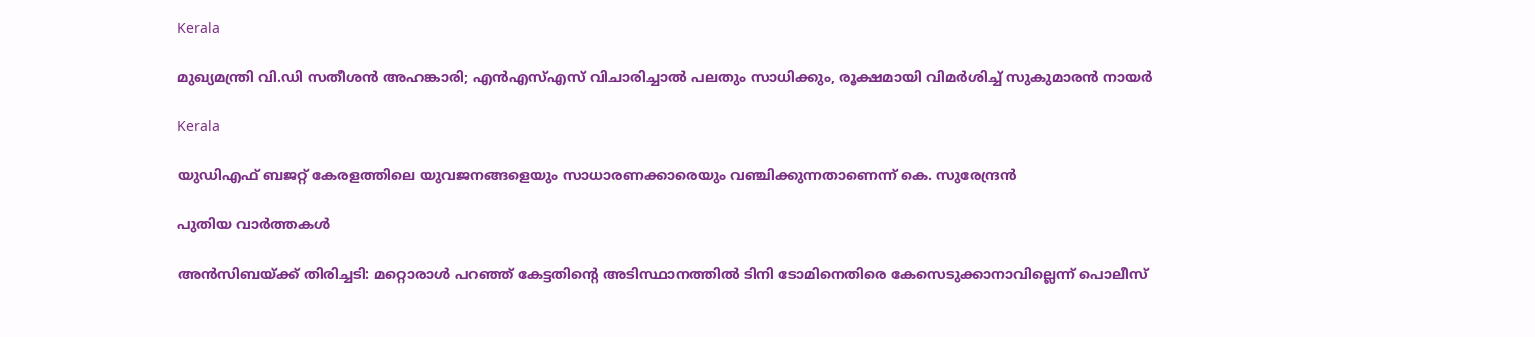Kerala

മുഖ്യമന്ത്രി വി.ഡി സതീശൻ അഹങ്കാരി; എൻഎസ്‌എസ് വിചാരിച്ചാൽ പലതും സാധിക്കും, രൂക്ഷമായി വിമർശിച്ച് സുകുമാരൻ നായർ

Kerala

യുഡിഎഫ് ബജറ്റ് കേരളത്തിലെ യുവജനങ്ങളെയും സാധാരണക്കാരെയും വഞ്ചിക്കുന്നതാണെന്ന് കെ. സുരേന്ദ്രന്‍

പുതിയ വാര്‍ത്തകള്‍

അൻസിബയ്‌ക്ക് തിരിച്ചടി: മറ്റൊരാള്‍ പറഞ്ഞ് കേട്ടതിന്റെ അടിസ്ഥാനത്തില്‍ ടിനി ടോമിനെതിരെ കേസെടുക്കാനാവില്ലെന്ന് പൊലീസ്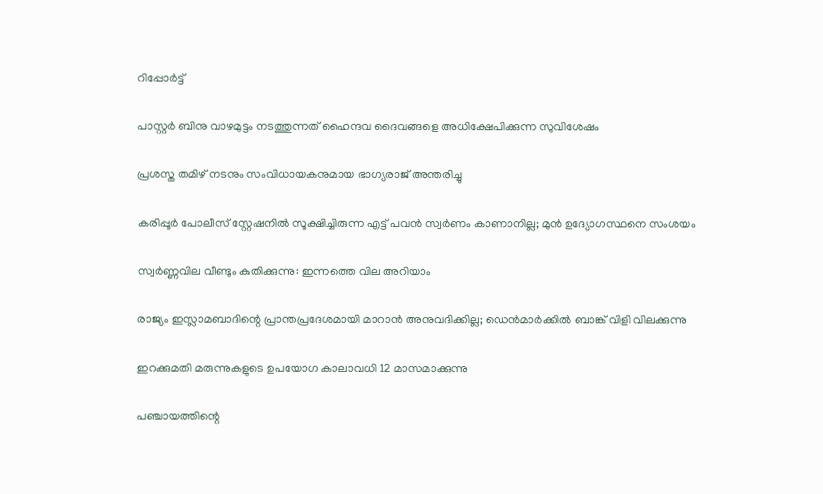റിപ്പോർട്ട്

പാസ്റ്റര്‍ ബിനു വാഴമുട്ടം നടത്തുന്നത് ഹൈന്ദവ ദൈവങ്ങളെ അധിക്ഷേപിക്കുന്ന സുവിശേഷം

പ്രശസ്ത തമിഴ് നടനും സംവിധായകനുമായ ഭാഗ്യരാജ് അന്തരിച്ചു

കരിപ്പൂർ പോലീസ് സ്റ്റേഷനിൽ സൂക്ഷിച്ചിരുന്ന എട്ട് പവൻ സ്വർണം കാണാനില്ല; മുൻ ഉദ്യോഗസ്ഥനെ സംശയം

സ്വർണ്ണവില വീണ്ടും കുതിക്കുന്നു: ഇന്നത്തെ വില അറിയാം

രാജ്യം ഇസ്ലാമബാദിന്റെ പ്രാന്തപ്രദേശമായി മാറാന്‍ അനുവദിക്കില്ല; ഡെന്‍മാര്‍ക്കില്‍ ബാങ്ക് വിളി വിലക്കുന്നു

ഇറക്കുമതി മരുന്നുകളുടെ ഉപയോഗ കാലാവധി 12 മാസമാക്കുന്നു

പഞ്ചായത്തിന്റെ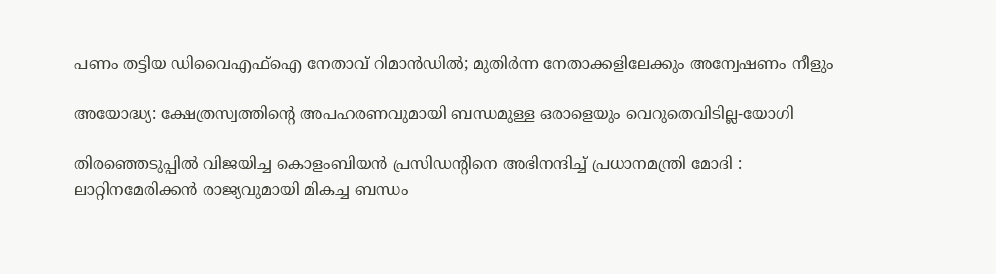പണം തട്ടിയ ഡിവൈഎഫ്‌ഐ നേതാവ് റിമാന്‍ഡില്‍; മുതിര്‍ന്ന നേതാക്കളിലേക്കും അന്വേഷണം നീളും

അയോദ്ധ്യ: ക്ഷേത്രസ്വത്തിന്റെ അപഹരണവുമായി ബന്ധമുള്ള ഒരാളെയും വെറുതെവിടില്ല-യോഗി

തിരഞ്ഞെടുപ്പിൽ വിജയിച്ച കൊളംബിയൻ പ്രസിഡൻ്റിനെ അഭിനന്ദിച്ച് പ്രധാനമന്ത്രി മോദി : ലാറ്റിനമേരിക്കൻ രാജ്യവുമായി മികച്ച ബന്ധം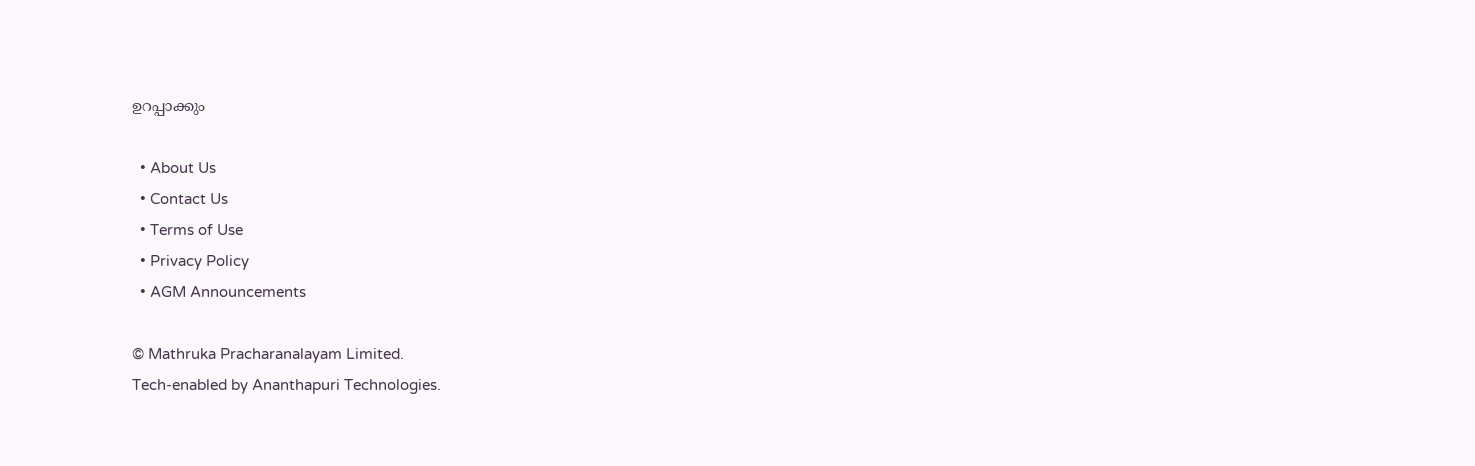ഉറപ്പാക്കും

  • About Us
  • Contact Us
  • Terms of Use
  • Privacy Policy
  • AGM Announcements

© Mathruka Pracharanalayam Limited.
Tech-enabled by Ananthapuri Technologies.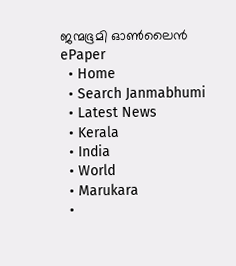ജന്മഭൂമി ഓണ്‍ലൈന്‍
ePaper
  • Home
  • Search Janmabhumi
  • Latest News
  • Kerala
  • India
  • World
  • Marukara
  •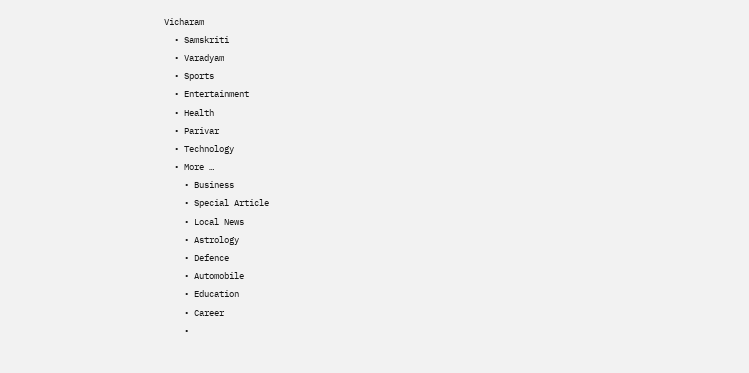Vicharam
  • Samskriti
  • Varadyam
  • Sports
  • Entertainment
  • Health
  • Parivar
  • Technology
  • More …
    • Business
    • Special Article
    • Local News
    • Astrology
    • Defence
    • Automobile
    • Education
    • Career
    •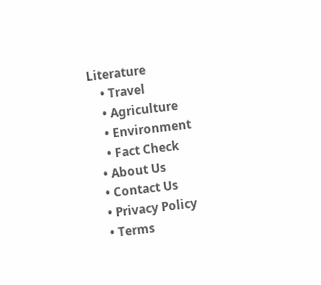Literature
    • Travel
    • Agriculture
    • Environment
    • Fact Check
  • About Us
  • Contact Us
  • Privacy Policy
  • Terms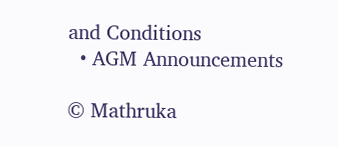and Conditions
  • AGM Announcements

© Mathruka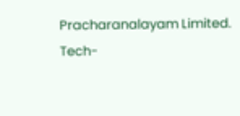Pracharanalayam Limited.
Tech-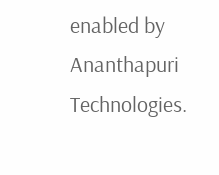enabled by Ananthapuri Technologies.